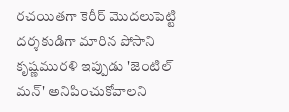రచయితగా కెరీర్ మొదలుపెట్టి దర్శకుడిగా మారిన పోసాని కృష్ణమురళి ఇప్పుడు 'జెంటిల్ మన్' అనిపించుకోవాలని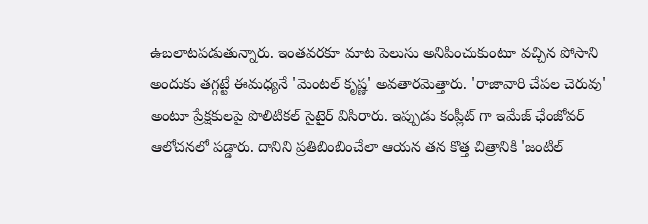ఉబలాటపడుతున్నారు. ఇంతవరకూ మాట పెలుసు అనిపించుకుంటూ వచ్చిన పోసాని అందుకు తగ్గట్టే ఈమధ్యనే 'మెంటల్ కృష్ణ' అవతారమెత్తారు. 'రాజావారి చేపల చెరువు' అంటూ ప్రేక్షకులపై పొలిటికల్ సైటైర్ విసిరారు. ఇప్పుడు కంప్లీట్ గా ఇమేజ్ ఛేంజోవర్ ఆలోచనలో పడ్డారు. దానిని ప్రతిబింబించేలా ఆయన తన కొత్త చిత్రానికి 'జంటిల్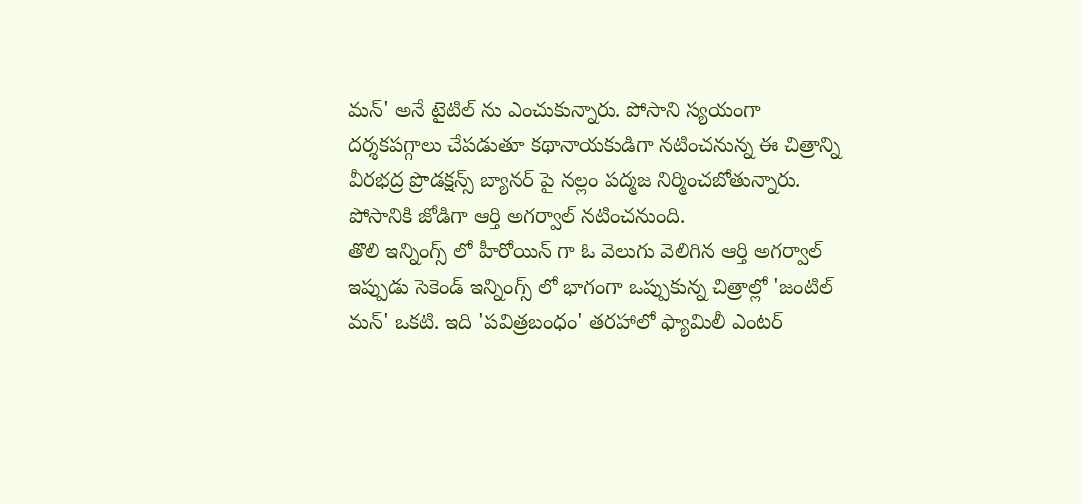మన్' అనే టైటిల్ ను ఎంచుకున్నారు. పోసాని స్యయంగా దర్శకపగ్గాలు చేపడుతూ కథానాయకుడిగా నటించనున్న ఈ చిత్రాన్ని వీరభద్ర ప్రొడక్షన్స్ బ్యానర్ పై నల్లం పద్మజ నిర్మించబోతున్నారు. పోసానికి జోడిగా ఆర్తి అగర్వాల్ నటించనుంది.
తొలి ఇన్నింగ్స్ లో హీరోయిన్ గా ఓ వెలుగు వెలిగిన ఆర్తి అగర్వాల్ ఇప్పుడు సెకెండ్ ఇన్నింగ్స్ లో భాగంగా ఒప్పుకున్న చిత్రాల్లో 'జంటిల్ మన్' ఒకటి. ఇది 'పవిత్రబంధం' తరహాలో ఫ్యామిలీ ఎంటర్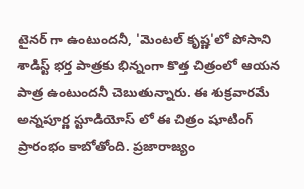టైనర్ గా ఉంటుందనీ, 'మెంటల్ కృష్ణ'లో పోసాని శాడిస్ట్ భర్త పాత్రకు భిన్నంగా కొత్త చిత్రంలో ఆయన పాత్ర ఉంటుందనీ చెబుతున్నారు. ఈ శుక్రవారమే అన్నపూర్ణ స్టూడియోస్ లో ఈ చిత్రం షూటింగ్ ప్రారంభం కాబోతోంది. ప్రజారాజ్యం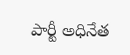పార్టీ అధినేత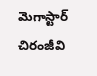మెగాస్టార్ చిరంజీవి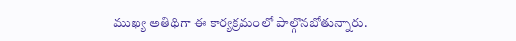ముఖ్య అతిథిగా ఈ కార్యక్రమంలో పాల్గొనబోతున్నారు.